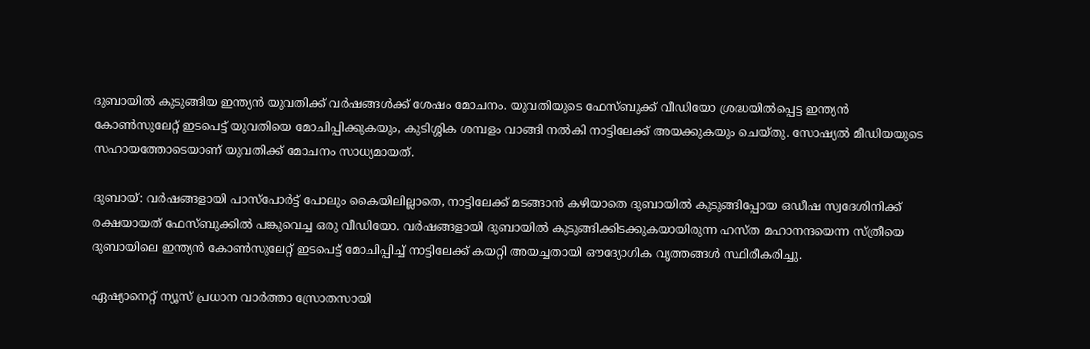ദുബായിൽ കുടുങ്ങിയ ഇന്ത്യൻ യുവതിക്ക് വർഷങ്ങൾക്ക് ശേഷം മോചനം. യുവതിയുടെ ഫേസ്ബുക്ക് വീഡിയോ ശ്രദ്ധയിൽപ്പെട്ട ഇന്ത്യൻ കോൺസുലേറ്റ് ഇടപെട്ട് യുവതിയെ മോചിപ്പിക്കുകയും, കുടിശ്ശിക ശമ്പളം വാങ്ങി നൽകി നാട്ടിലേക്ക് അയക്കുകയും ചെയ്തു. സോഷ്യൽ മീഡിയയുടെ സഹായത്തോടെയാണ് യുവതിക്ക് മോചനം സാധ്യമായത്.

ദുബായ്: വർഷങ്ങളായി പാസ്‌പോർട്ട് പോലും കൈയിലില്ലാതെ, നാട്ടിലേക്ക് മടങ്ങാൻ കഴിയാതെ ദുബായിൽ കുടുങ്ങിപ്പോയ ഒഡീഷ സ്വദേശിനിക്ക് രക്ഷയായത് ഫേസ്ബുക്കിൽ പങ്കുവെച്ച ഒരു വീഡിയോ. വർഷങ്ങളായി ദുബായിൽ കുടുങ്ങിക്കിടക്കുകയായിരുന്ന ഹസ്ത മഹാനന്ദയെന്ന സ്ത്രീയെ ദുബായിലെ ഇന്ത്യൻ കോൺസുലേറ്റ് ഇടപെട്ട് മോചിപ്പിച്ച് നാട്ടിലേക്ക് കയറ്റി അയച്ചതായി ഔദ്യോഗിക വൃത്തങ്ങൾ സ്ഥിരീകരിച്ചു.

ഏഷ്യാനെറ്റ് ന്യൂസ് പ്രധാന വാർത്താ സ്രോതസായി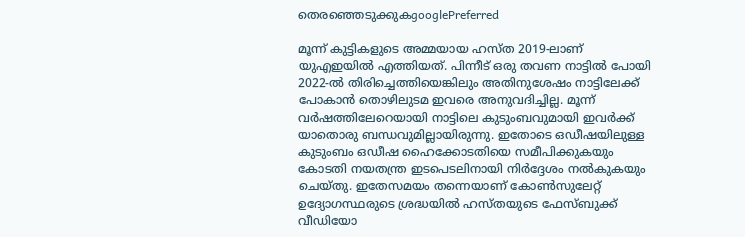തെരഞ്ഞെടുക്കുകgooglePreferred

മൂന്ന് കുട്ടികളുടെ അമ്മയായ ഹസ്ത 2019-ലാണ് യുഎഇയിൽ എത്തിയത്. പിന്നീട് ഒരു തവണ നാട്ടിൽ പോയി 2022-ൽ തിരിച്ചെത്തിയെങ്കിലും അതിനുശേഷം നാട്ടിലേക്ക് പോകാൻ തൊഴിലുടമ ഇവരെ അനുവദിച്ചില്ല. മൂന്ന് വർഷത്തിലേറെയായി നാട്ടിലെ കുടുംബവുമായി ഇവർക്ക് യാതൊരു ബന്ധവുമില്ലായിരുന്നു. ഇതോടെ ഒഡീഷയിലുള്ള കുടുംബം ഒഡീഷ ഹൈക്കോടതിയെ സമീപിക്കുകയും കോടതി നയതന്ത്ര ഇടപെടലിനായി നിർദ്ദേശം നൽകുകയും ചെയ്തു. ഇതേസമയം തന്നെയാണ് കോൺസുലേറ്റ് ഉദ്യോഗസ്ഥരുടെ ശ്രദ്ധയിൽ ഹസ്തയുടെ ഫേസ്ബുക്ക് വീഡിയോ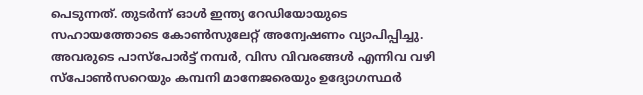പെടുന്നത്. തുടർന്ന് ഓൾ ഇന്ത്യ റേഡിയോയുടെ സഹായത്തോടെ കോൺസുലേറ്റ് അന്വേഷണം വ്യാപിപ്പിച്ചു. അവരുടെ പാസ്‌പോർട്ട് നമ്പർ, വിസ വിവരങ്ങൾ എന്നിവ വഴി സ്പോൺസറെയും കമ്പനി മാനേജരെയും ഉദ്യോഗസ്ഥർ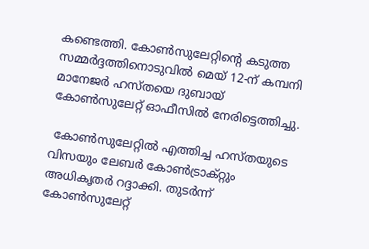കണ്ടെത്തി. കോൺസുലേറ്റിന്റെ കടുത്ത സമ്മർദ്ദത്തിനൊടുവിൽ മെയ് 12-ന് കമ്പനി മാനേജർ ഹസ്തയെ ദുബായ് കോൺസുലേറ്റ് ഓഫീസിൽ നേരിട്ടെത്തിച്ചു.

 കോൺസുലേറ്റിൽ എത്തിച്ച ഹസ്തയുടെ വിസയും ലേബർ കോൺട്രാക്റ്റും അധികൃതർ റദ്ദാക്കി. തുടർന്ന് കോൺസുലേറ്റ്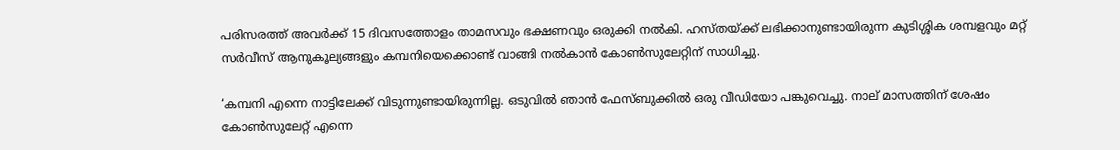പരിസരത്ത് അവർക്ക് 15 ദിവസത്തോളം താമസവും ഭക്ഷണവും ഒരുക്കി നൽകി. ഹസ്തയ്ക്ക് ലഭിക്കാനുണ്ടായിരുന്ന കുടിശ്ശിക ശമ്പളവും മറ്റ് സർവീസ് ആനുകൂല്യങ്ങളും കമ്പനിയെക്കൊണ്ട് വാങ്ങി നൽകാൻ കോൺസുലേറ്റിന് സാധിച്ചു.

‘കമ്പനി എന്നെ നാട്ടിലേക്ക് വിടുന്നുണ്ടായിരുന്നില്ല. ഒടുവിൽ ഞാൻ ഫേസ്ബുക്കിൽ ഒരു വീഡിയോ പങ്കുവെച്ചു. നാല് മാസത്തിന് ശേഷം കോൺസുലേറ്റ് എന്നെ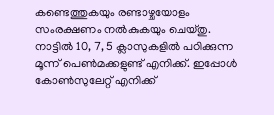കണ്ടെത്തുകയും രണ്ടാഴ്ചയോളം സംരക്ഷണം നൽകുകയും ചെയ്തു. നാട്ടിൽ 10, 7, 5 ക്ലാസുകളിൽ പഠിക്കുന്ന മൂന്ന് പെൺമക്കളുണ്ട് എനിക്ക്. ഇപ്പോൾ കോൺസുലേറ്റ് എനിക്ക്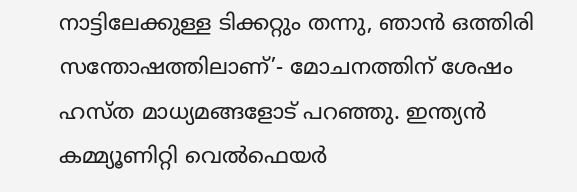നാട്ടിലേക്കുള്ള ടിക്കറ്റും തന്നു, ഞാൻ ഒത്തിരി സന്തോഷത്തിലാണ്’- മോചനത്തിന് ശേഷം ഹസ്ത മാധ്യമങ്ങളോട് പറഞ്ഞു. ഇന്ത്യൻ കമ്മ്യൂണിറ്റി വെൽഫെയർ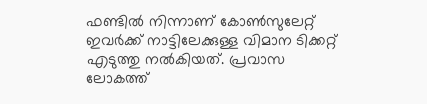ഫണ്ടിൽ നിന്നാണ് കോൺസുലേറ്റ് ഇവർക്ക് നാട്ടിലേക്കുള്ള വിമാന ടിക്കറ്റ് എടുത്തു നൽകിയത്. പ്രവാസ ലോകത്ത്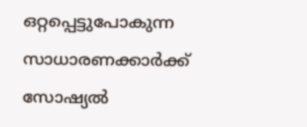ഒറ്റപ്പെട്ടുപോകുന്ന സാധാരണക്കാർക്ക് സോഷ്യൽ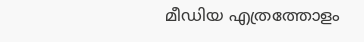മീഡിയ എത്രത്തോളം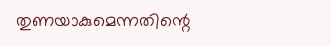തുണയാകുമെന്നതിന്റെ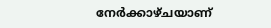നേർക്കാഴ്ചയാണ്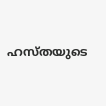ഹസ്തയുടെ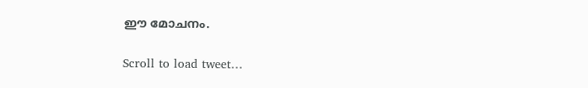ഈ മോചനം.

Scroll to load tweet…